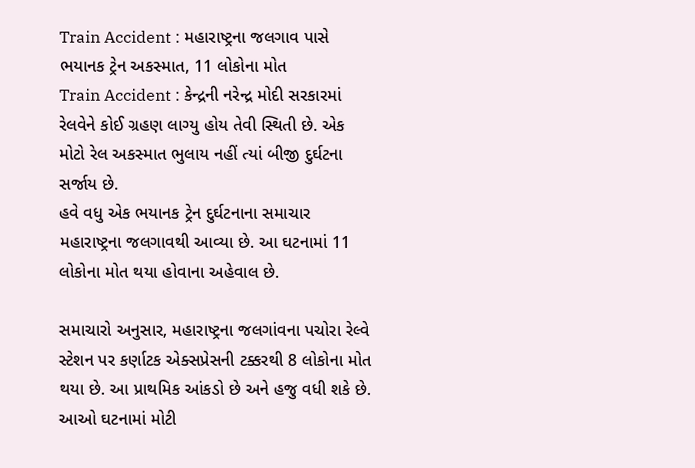Train Accident : મહારાષ્ટ્રના જલગાવ પાસે ભયાનક ટ્રેન અકસ્માત, 11 લોકોના મોત
Train Accident : કેન્દ્રની નરેન્દ્ર મોદી સરકારમાં રેલવેને કોઈ ગ્રહણ લાગ્યુ હોય તેવી સ્થિતી છે. એક મોટો રેલ અકસ્માત ભુલાય નહીં ત્યાં બીજી દુર્ઘટના સર્જાય છે.
હવે વધુ એક ભયાનક ટ્રેન દુર્ઘટનાના સમાચાર મહારાષ્ટ્રના જલગાવથી આવ્યા છે. આ ઘટનામાં 11 લોકોના મોત થયા હોવાના અહેવાલ છે.

સમાચારો અનુસાર, મહારાષ્ટ્રના જલગાંવના પચોરા રેલ્વે સ્ટેશન પર કર્ણાટક એક્સપ્રેસની ટક્કરથી 8 લોકોના મોત થયા છે. આ પ્રાથમિક આંકડો છે અને હજુ વધી શકે છે. આઓ ઘટનામાં મોટી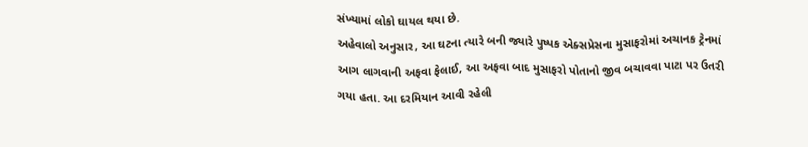સંખ્યામાં લોકો ઘાયલ થયા છે.
અહેવાલો અનુસાર, આ ઘટના ત્યારે બની જ્યારે પુષ્પક એક્સપ્રેસના મુસાફરોમાં અચાનક ટ્રેનમાં આગ લાગવાની અફવા ફેલાઈ, આ અફવા બાદ મુસાફરો પોતાનો જીવ બચાવવા પાટા પર ઉતરી ગયા હતા. આ દરમિયાન આવી રહેલી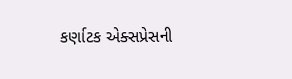કર્ણાટક એક્સપ્રેસની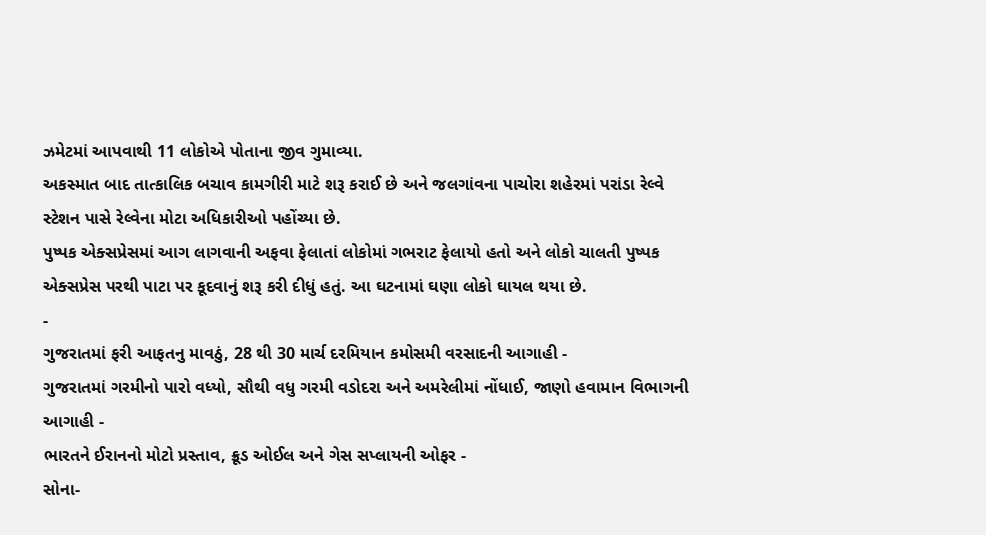ઝમેટમાં આપવાથી 11 લોકોએ પોતાના જીવ ગુમાવ્યા.
અકસ્માત બાદ તાત્કાલિક બચાવ કામગીરી માટે શરૂ કરાઈ છે અને જલગાંવના પાચોરા શહેરમાં પરાંડા રેલ્વે સ્ટેશન પાસે રેલ્વેના મોટા અધિકારીઓ પહોંચ્યા છે.
પુષ્પક એક્સપ્રેસમાં આગ લાગવાની અફવા ફેલાતાં લોકોમાં ગભરાટ ફેલાયો હતો અને લોકો ચાલતી પુષ્પક એક્સપ્રેસ પરથી પાટા પર કૂદવાનું શરૂ કરી દીધું હતું. આ ઘટનામાં ઘણા લોકો ઘાયલ થયા છે.
-
ગુજરાતમાં ફરી આફતનુ માવઠું, 28 થી 30 માર્ચ દરમિયાન કમોસમી વરસાદની આગાહી -
ગુજરાતમાં ગરમીનો પારો વધ્યો, સૌથી વધુ ગરમી વડોદરા અને અમરેલીમાં નોંધાઈ, જાણો હવામાન વિભાગની આગાહી -
ભારતને ઈરાનનો મોટો પ્રસ્તાવ, ક્રૂડ ઓઈલ અને ગેસ સપ્લાયની ઓફર -
સોના-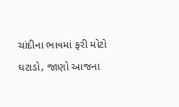ચાંદીના ભાવમાં ફરી મોટો ઘટાડો, જાણો આજના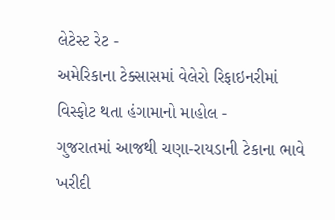લેટેસ્ટ રેટ -
અમેરિકાના ટેક્સાસમાં વેલેરો રિફાઇનરીમાં વિસ્ફોટ થતા હંગામાનો માહોલ -
ગુજરાતમાં આજથી ચણા-રાયડાની ટેકાના ભાવે ખરીદી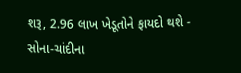શરૂ, 2.96 લાખ ખેડૂતોને ફાયદો થશે -
સોના-ચાંદીના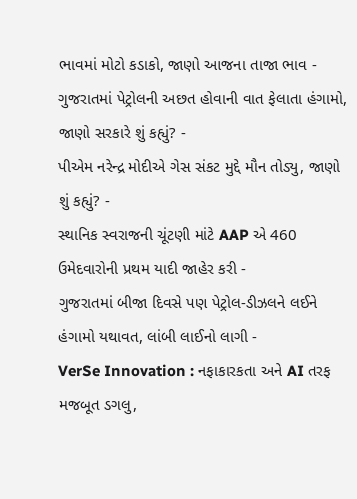ભાવમાં મોટો કડાકો, જાણો આજના તાજા ભાવ -
ગુજરાતમાં પેટ્રોલની અછત હોવાની વાત ફેલાતા હંગામો, જાણો સરકારે શું કહ્યું? -
પીએમ નરેન્દ્ર મોદીએ ગેસ સંકટ મુદ્દે મૌન તોડ્યુ, જાણો શું કહ્યું? -
સ્થાનિક સ્વરાજની ચૂંટણી માંટે AAP એ 460 ઉમેદવારોની પ્રથમ યાદી જાહેર કરી -
ગુજરાતમાં બીજા દિવસે પણ પેટ્રોલ-ડીઝલને લઈને હંગામો યથાવત, લાંબી લાઈનો લાગી -
VerSe Innovation : નફાકારકતા અને AI તરફ મજબૂત ડગલુ,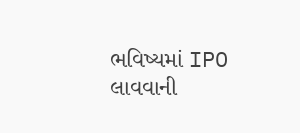ભવિષ્યમાં IPO લાવવાની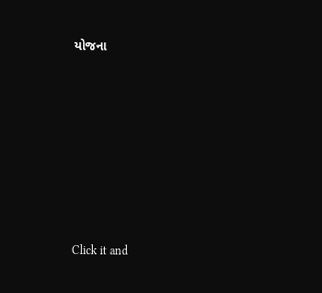યોજના










Click it and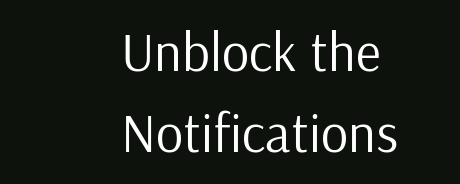Unblock the Notifications